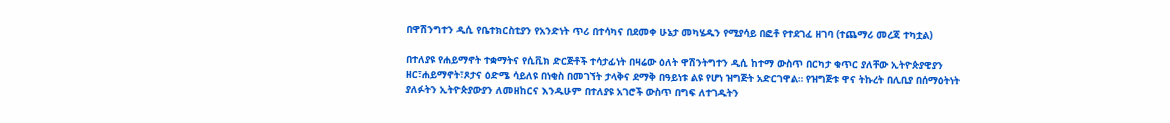በዋሽንግተን ዲሲ የቤተክርስቲያን የአንድነት ጥሪ በተሳካና በደመቀ ሁኔታ መካሄዱን የሚያሳይ በፎቶ የተደገፈ ዘገባ (ተጨማሪ መረጃ ተካቷል)

በተለያዩ የሐይማኖት ተቋማትና የሲቪክ ድርጅቶች ተሳታፊነት በዛሬው ዕለት ዋሽንትግተን ዲሲ ከተማ ውስጥ በርካታ ቁጥር ያለቸው ኢትዮጵያዊያን ዘር፣ሐይማኖት፣ጾታና ዕድሜ ሳይለዩ በነቂስ በመገኘት ታላቅና ደማቅ በዓይነቱ ልዩ የሆነ ዝግጅት አድርገዋል። የዝግጅቱ ዋና ትኩረት በሊቢያ በሰማዕትነት ያለፉትን ኢትዮጵያውያን ለመዘከርና እንዱሁም በተለያዩ አገሮች ውስጥ በግፍ ለተገዱትን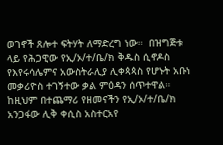ወገኖች ጸሎተ ፍትሃት ለማድረግ ነው።  በዝግጅቱ ላይ የሕጋዊው የኢ/ኦ/ተ/ቤ/ክ ቅዱስ ሲኖዶስ የእየሩሳሌምና አውስትራሊያ ሊቀጳጳስ የሆኑት አቡነ መቃሪዮስ ተገኝተው ቃል ምዕዳን ሰጥተዋል። ከዚህም በተጨማሪ የዘመናችን የኢ/ኦ/ተ/ቤ/ክ አንጋፋው ሊቅ ቀሲስ አስተርአየ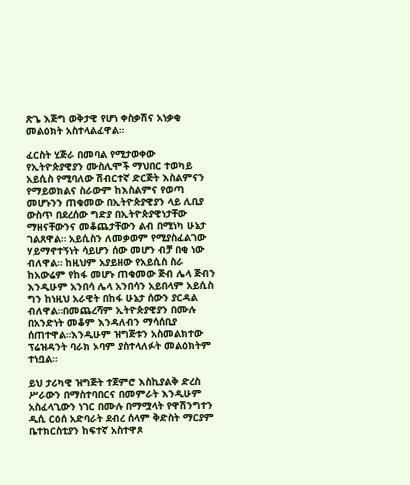ጽጌ እጅግ ወቅታዊ የሆነ ቀስቃሽና አነቃቂ መልዕክት አስተላልፈዋል።

ፈርስት ሂጅራ በመባል የሚታወቀው የኢትዮጵያዊያን ሙስሊሞች ማህበር ተወካይ አይሲስ የሚባለው ሽብርተኛ ድርጅት እስልምናን የማይወክልና ስራውም ከእስልምና የወጣ መሆኑንን ጠቁመው በኢትዮጵያዊያን ላይ ሊቢያ ውስጥ በደረሰው ግድያ በኢትዮጵያዊነታቸው ማዘናቸውንና መቆጨታቸውን ልብ በሚነካ ሁኔታ ገልጸዋል። አይሲስን ለመቃወም የሚያስፈልገው ሃይማኖተኝነት ሳይሆን ሰው መሆን ብቻ በቂ ነው ብለዋል። ከዚህም አያይዘው የአይሲስ ስራ ከአውሬም የከፋ መሆኑ ጠቁመው ጅብ ሌላ ጅብን እንዲሁም አንበሳ ሌላ አንበሳን አይበላም አይሲስ ግን ከነዚህ አራዊት በከፋ ሁኔታ ሰውን ያርዳል ብለዋል።በመጨረሻም ኢትዮጵያዊያን በሙሉ በአንድነት መቆም እንዳለብን ማሳሰቢያ ሰጠተዋል።እንዲሁም ዝግጅቱን አስመልክተው ፕሬዝዳንት ባራክ ኦባም ያስተላለፉት መልዕክትም ተነቧል።

ይህ ታሪካዊ ዝግጅት ተጀምሮ እስኪያልቅ ድረስ ሥራውን በማስተባበርና በመምራት እንዲሁም አስፈላጊውን ነገር በሙሉ በማሟላት የዋሽንግተን ዲሲ ርዕሰ አድባራት ደብረ ሰላም ቅድስት ማርያም ቤተክርስቲያን ከፍተኛ አስተዋጾ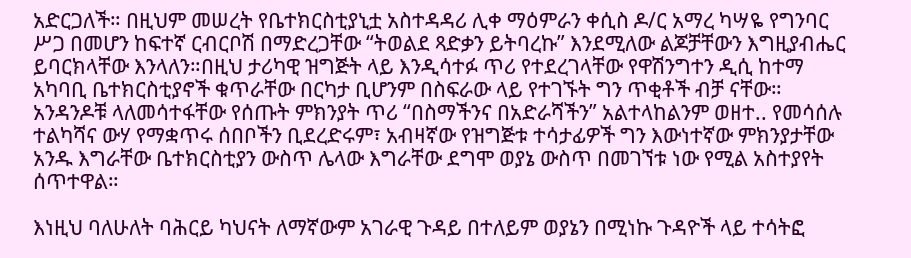አድርጋለች። በዚህም መሠረት የቤተክርስቲያኒቷ አስተዳዳሪ ሊቀ ማዕምራን ቀሲስ ዶ/ር አማረ ካሣዬ የግንባር ሥጋ በመሆን ከፍተኛ ርብርቦሽ በማድረጋቸው “ትወልደ ጻድቃን ይትባረኩ” እንደሚለው ልጆቻቸውን እግዚያብሔር ይባርክላቸው እንላለን።በዚህ ታሪካዊ ዝግጅት ላይ እንዲሳተፉ ጥሪ የተደረገላቸው የዋሽንግተን ዲሲ ከተማ አካባቢ ቤተክርስቲያኖች ቁጥራቸው በርካታ ቢሆንም በስፍራው ላይ የተገኙት ግን ጥቂቶች ብቻ ናቸው። አንዳንዶቹ ላለመሳተፋቸው የሰጡት ምክንያት ጥሪ “በስማችንና በአድራሻችን” አልተላከልንም ወዘተ.. የመሳሰሉ ተልካሻና ውሃ የማቋጥሩ ሰበቦችን ቢደረድሩም፣ አብዛኛው የዝግጅቱ ተሳታፊዎች ግን እውነተኛው ምክንያታቸው አንዱ እግራቸው ቤተክርስቲያን ውስጥ ሌላው እግራቸው ደግሞ ወያኔ ውስጥ በመገኘቱ ነው የሚል አስተያየት ሰጥተዋል።

እነዚህ ባለሁለት ባሕርይ ካህናት ለማኛውም አገራዊ ጉዳይ በተለይም ወያኔን በሚነኩ ጉዳዮች ላይ ተሳትፎ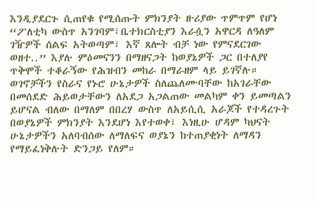እንዲያደርጉ ሲጠየቁ የሚሰጡት ምክንያት ዙሪያው ጥምጥም የሆነ “ፖለቲካ ውስጥ አንገባም፣ቤተክርስቲያን እራሷን አዋርዳ ለዓለም ገዥዎች ሰልፍ አትወጣም፣ እኛ ጸሎት ብቻ ነው የምናደርገው ወዘተ..” እያሉ ምዕመናንን በማዘናጋት ከወያኔዎች ጋር በተለያየ ጥቅሞች ተቆራኝው የሕዝብን መከራ በማራዘም ላይ ይገኛሉ። ወገኖቻችን የስራና የኑሮ ሁኔታዎች ስለጨለሙባቸው ከአገራቸው በመሰደድ ሕይወታቸውን ለአደጋ አጋልጠው መልካም ቀን ይመጣልን ይሆናል ብለው በማለም በበረሃ ውስጥ ለአይሲሲ አራጆች የተዳረጉት በወያኔዎች ምክንያት እንደሆነ እየተወቀ፣ እነዚሁ ሆዳም ካህናት ሁኔታዎችን አለባብሰው ለማለፍና ወያኔን ከተጠያቂነት ለማዳን የማይፈነቅሉት ድንጋይ የለም።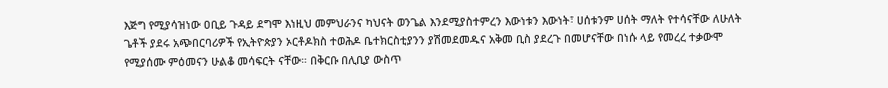እጅግ የሚያሳዝነው ዐቢይ ጉዳይ ደግሞ እነዚህ መምህራንና ካህናት ወንጌል እንደሚያስተምረን እውነቱን እውነት፣ ሀሰቱንም ሀሰት ማለት የተሳናቸው ለሁለት ጌቶች ያደሩ አጭበርባሪዎች የኢትዮጵያን ኦርቶዶክስ ተወሕዶ ቤተክርስቲያንን ያሽመደመዱና አቅመ ቢስ ያደረጉ በመሆናቸው በነሱ ላይ የመረረ ተቃውሞ የሚያሰሙ ምዕመናን ሁልቆ መሳፍርት ናቸው። በቅርቡ በሊቢያ ውስጥ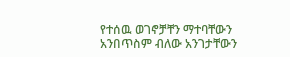የተሰዉ ወገኖቻቸን ማተባቸውን አንበጥስም ብለው አንገታቸውን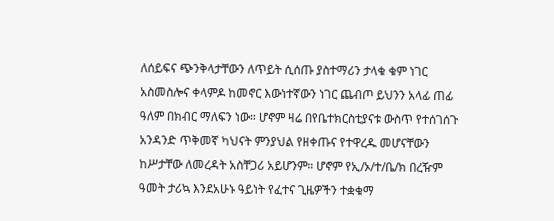ለሰይፍና ጭንቅላታቸውን ለጥይት ሲሰጡ ያስተማሪን ታላቁ ቁም ነገር አስመስሎና ቀላምዶ ከመኖር እውነተኛውን ነገር ጨብጦ ይህንን አላፊ ጠፊ ዓለም በክብር ማለፍን ነው። ሆኖም ዛሬ በየቤተክርስቲያናቱ ውስጥ የተሰገሰጉ አንዳንድ ጥቅመኛ ካህናት ምንያህል የዘቀጡና የተዋረዱ መሆናቸውን ከሥታቸው ለመረዳት አስቸጋሪ አይሆንም። ሆኖም የኢ/ኦ/ተ/ቤ/ክ በረዥም ዓመት ታሪኳ እንደአሁኑ ዓይነት የፈተና ጊዜዎችን ተቋቁማ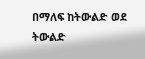በማለፍ ከትውልድ ወደ ትውልድ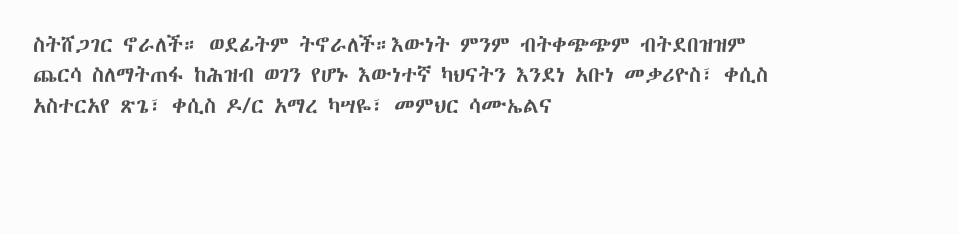ስትሸጋገር ኖራለች። ወደፊትም ትኖራለች።እውነት ምንም ብትቀጭጭም ብትደበዝዝም ጨርሳ ስለማትጠፋ ከሕዝብ ወገን የሆኑ እውነተኛ ካህናትን እንደነ አቡነ መቃሪዮስ፣ ቀሲስ አስተርአየ ጽጌ፣ ቀሲስ ዶ/ር አማረ ካሣዬ፣ መምህር ሳሙኤልና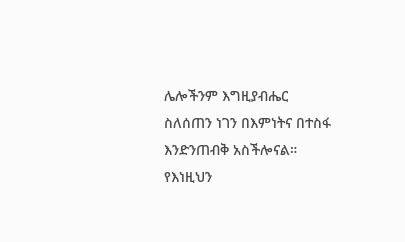ሌሎችንም እግዚያብሔር ስለሰጠን ነገን በእምነትና በተስፋ እንድንጠብቅ አስችሎናል። የእነዚህን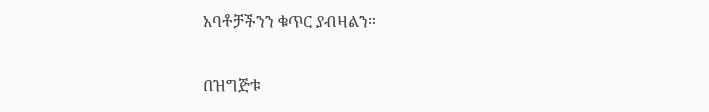አባቶቻችንን ቁጥር ያብዛልን።

በዝግጅቱ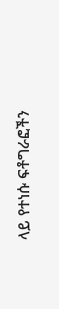ላይ የተነሱ ፍቶግራፎችን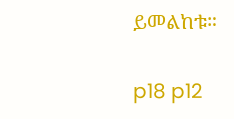ይመልከቱ።

p18 p12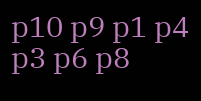p10 p9 p1 p4 p3 p6 p8